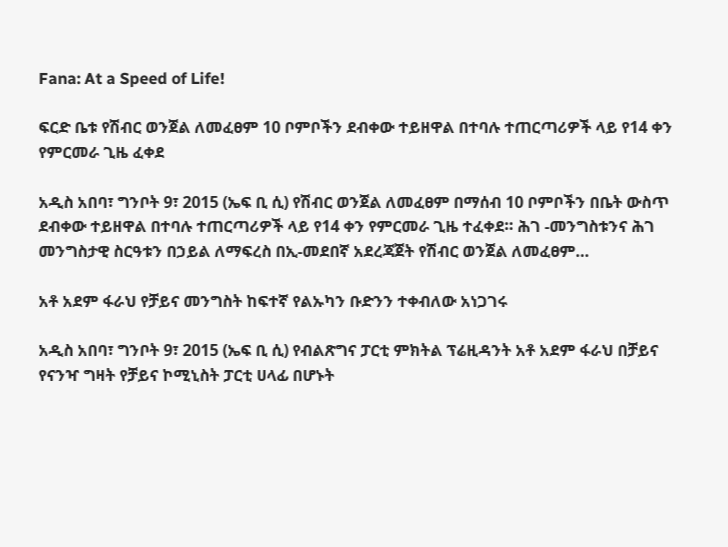Fana: At a Speed of Life!

ፍርድ ቤቱ የሽብር ወንጀል ለመፈፀም 10 ቦምቦችን ደብቀው ተይዘዋል በተባሉ ተጠርጣሪዎች ላይ የ14 ቀን የምርመራ ጊዜ ፈቀደ

አዲስ አበባ፣ ግንቦት 9፣ 2015 (ኤፍ ቢ ሲ) የሽብር ወንጀል ለመፈፀም በማሰብ 10 ቦምቦችን በቤት ውስጥ ደብቀው ተይዘዋል በተባሉ ተጠርጣሪዎች ላይ የ14 ቀን የምርመራ ጊዜ ተፈቀደ። ሕገ -መንግስቱንና ሕገ መንግስታዊ ስርዓቱን በኃይል ለማፍረስ በኢ-መደበኛ አደረጃጀት የሽብር ወንጀል ለመፈፀም…

አቶ አደም ፋራህ የቻይና መንግስት ከፍተኛ የልኡካን ቡድንን ተቀብለው አነጋገሩ

አዲስ አበባ፣ ግንቦት 9፣ 2015 (ኤፍ ቢ ሲ) የብልጽግና ፓርቲ ምክትል ፕሬዚዳንት አቶ አደም ፋራህ በቻይና የናንዣ ግዛት የቻይና ኮሚኒስት ፓርቲ ሀላፊ በሆኑት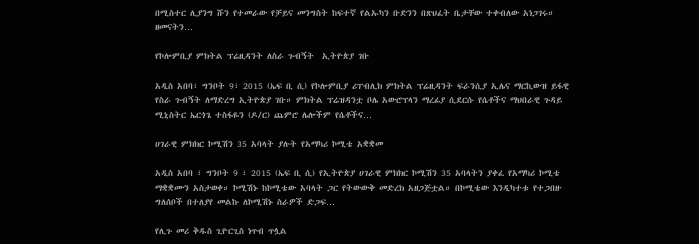በሚስተር ሊያንግ ሹን የተመራው የቻይና መንግስት ከፍተኛ የልኡካን ቡድንን በጽህፈት ቤታቸው ተቀብለው አነጋገሩ። ዘመናትን…

የኮሎምቢያ ምክትል ፕሬዚዳንት ለስራ ጉብኝት  ኢትዮጵያ ገቡ

አዲስ አበባ፣ ግንቦት 9፣ 2015 (ኤፍ ቢ ሲ) የኮሎምቢያ ሪፐብሊክ ምክትል ፕሬዚዳንት ፍራንሲያ ኢሌና ማርኪውዝ ይፋዊ የስራ ጉብኝት ለማድረግ ኢትዮጵያ ገቡ። ምክትል ፕሬዝዳንቷ ቦሌ አውሮፕላን ማረፊያ ሲደርሱ የሴቶችና ማህበራዊ ጉዳይ ሚኒስትር ኤርጎጌ ተስፋዬን (ዶ/ር) ጨምሮ ሌሎችም የሴቶችና…

ሀገራዊ ምክክር ኮሚሽን 35 አባላት ያሉት የአማካሪ ኮሚቴ አቋቋመ

አዲስ አበባ ፣ ግንቦት 9 ፣ 2015 (ኤፍ ቢ ሲ) የኢትዮጵያ ሀገራዊ ምክክር ኮሚሽን 35 አባላትን ያቀፈ የአማካሪ ኮሚቴ ማቋቋሙን አስታወቀ። ኮሚሽኑ ከኮሚቴው አባላት ጋር የትውውቅ መድረክ አዘጋጅቷል። በኮሚቴው እንዲካተቱ የተጋበዙ ግለሰቦች በተለያየ መልኩ ለኮሚሽኑ ስራዎች ድጋፍ…

የሊጉ መሪ ቅዱስ ጊዮርጊስ ነጥብ ጥሏል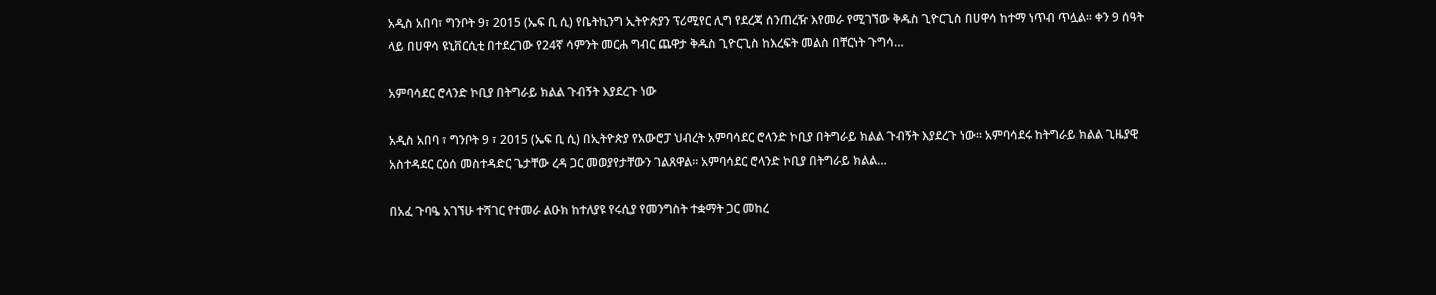አዲስ አበባ፣ ግንቦት 9፣ 2015 (ኤፍ ቢ ሲ) የቤትኪንግ ኢትዮጵያን ፕሪሚየር ሊግ የደረጃ ሰንጠረዥ እየመራ የሚገኘው ቅዱስ ጊዮርጊስ በሀዋሳ ከተማ ነጥብ ጥሏል፡፡ ቀን 9 ሰዓት ላይ በሀዋሳ ዩኒቨርሲቲ በተደረገው የ24ኛ ሳምንት መርሐ ግብር ጨዋታ ቅዱስ ጊዮርጊስ ከእረፍት መልስ በቸርነት ጉግሳ…

አምባሳደር ሮላንድ ኮቢያ በትግራይ ክልል ጉብኝት እያደረጉ ነው

አዲስ አበባ ፣ ግንቦት 9 ፣ 2015 (ኤፍ ቢ ሲ) በኢትዮጵያ የአውሮፓ ህብረት አምባሳደር ሮላንድ ኮቢያ በትግራይ ክልል ጉብኝት እያደረጉ ነው። አምባሳደሩ ከትግራይ ክልል ጊዜያዊ አስተዳደር ርዕሰ መስተዳድር ጌታቸው ረዳ ጋር መወያየታቸውን ገልጸዋል። አምባሳደር ሮላንድ ኮቢያ በትግራይ ክልል…

በአፈ ጉባዔ አገኘሁ ተሻገር የተመራ ልዑክ ከተለያዩ የሩሲያ የመንግስት ተቋማት ጋር መከረ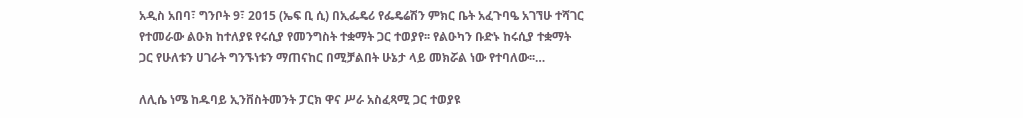አዲስ አበባ፣ ግንቦት 9፣ 2015 (ኤፍ ቢ ሲ) በኢፌዴሪ የፌዴሬሽን ምክር ቤት አፈጉባዔ አገኘሁ ተሻገር የተመራው ልዑክ ከተለያዩ የሩሲያ የመንግስት ተቋማት ጋር ተወያየ፡፡ የልዑካን ቡድኑ ከሩሲያ ተቋማት ጋር የሁለቱን ሀገራት ግንኙነቱን ማጠናከር በሚቻልበት ሁኔታ ላይ መክሯል ነው የተባለው፡፡…

ለሊሴ ነሜ ከዱባይ ኢንቨስትመንት ፓርክ ዋና ሥራ አስፈጻሚ ጋር ተወያዩ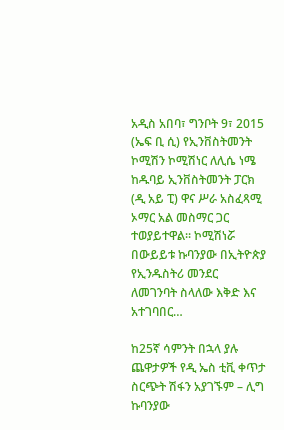አዲስ አበባ፣ ግንቦት 9፣ 2015 (ኤፍ ቢ ሲ) የኢንቨስትመንት ኮሚሽን ኮሚሽነር ለሊሴ ነሜ ከዱባይ ኢንቨስትመንት ፓርክ (ዲ አይ ፒ) ዋና ሥራ አስፈጻሚ ኦማር አል መስማር ጋር ተወያይተዋል፡፡ ኮሚሽነሯ በውይይቱ ኩባንያው በኢትዮጵያ የኢንዱስትሪ መንደር ለመገንባት ስላለው እቅድ እና አተገባበር…

ከ25ኛ ሳምንት በኋላ ያሉ ጨዋታዎች የዲ ኤስ ቲቪ ቀጥታ ስርጭት ሽፋን አያገኙም – ሊግ ኩባንያው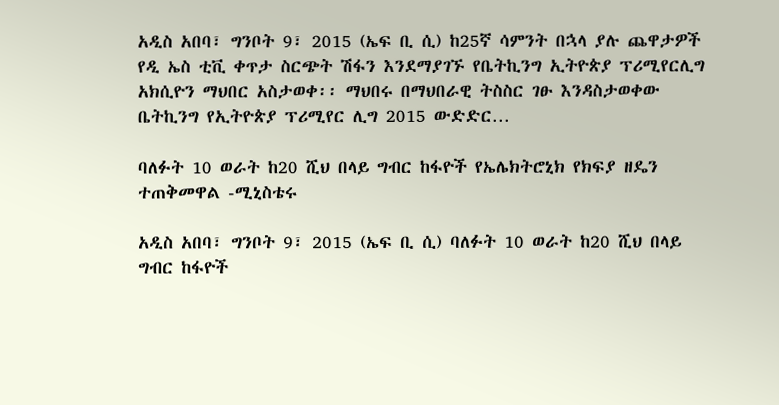አዲስ አበባ፣ ግንቦት 9፣ 2015 (ኤፍ ቢ ሲ) ከ25ኛ ሳምንት በኋላ ያሉ ጨዋታዎች የዲ ኤስ ቲቪ ቀጥታ ስርጭት ሽፋን እንደማያገኙ የቤትኪንግ ኢትዮጵያ ፕሪሚየርሊግ አክሲዮን ማህበር አስታወቀ፡፡ ማህበሩ በማህበራዊ ትስስር ገፁ እንዳስታወቀው ቤትኪንግ የኢትዮጵያ ፕሪሚየር ሊግ 2015 ውድድር…

ባለፉት 10 ወራት ከ20 ሺህ በላይ ግብር ከፋዮች የኤሌክትሮኒክ የክፍያ ዘዴን ተጠቅመዋል -ሚኒስቴሩ

አዲስ አበባ፣ ግንቦት 9፣ 2015 (ኤፍ ቢ ሲ) ባለፉት 10 ወራት ከ20 ሺህ በላይ ግብር ከፋዮች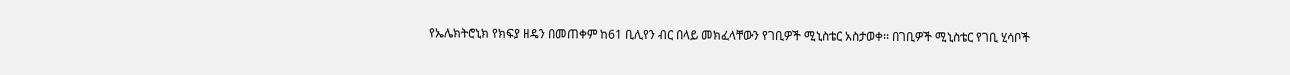የኤሌክትሮኒክ የክፍያ ዘዴን በመጠቀም ከ61 ቢሊየን ብር በላይ መክፈላቸውን የገቢዎች ሚኒስቴር አስታወቀ፡፡ በገቢዎች ሚኒስቴር የገቢ ሂሳቦች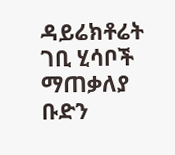ዳይሬክቶሬት ገቢ ሂሳቦች ማጠቃለያ ቡድን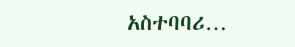አስተባባሪ…